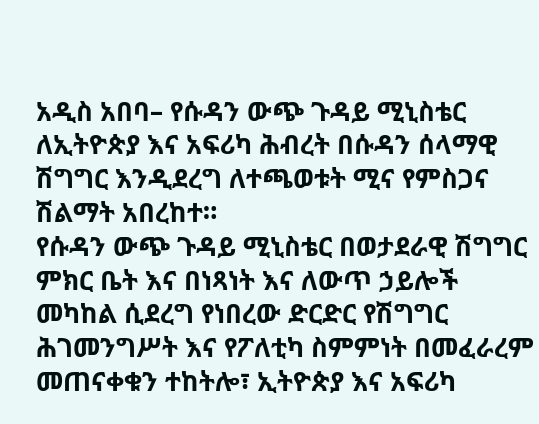አዲስ አበባ– የሱዳን ውጭ ጉዳይ ሚኒስቴር ለኢትዮጵያ እና አፍሪካ ሕብረት በሱዳን ሰላማዊ ሽግግር እንዲደረግ ለተጫወቱት ሚና የምስጋና ሽልማት አበረከተ።
የሱዳን ውጭ ጉዳይ ሚኒስቴር በወታደራዊ ሽግግር ምክር ቤት እና በነጻነት እና ለውጥ ኃይሎች መካከል ሲደረግ የነበረው ድርድር የሽግግር ሕገመንግሥት እና የፖለቲካ ስምምነት በመፈራረም መጠናቀቁን ተከትሎ፣ ኢትዮጵያ እና አፍሪካ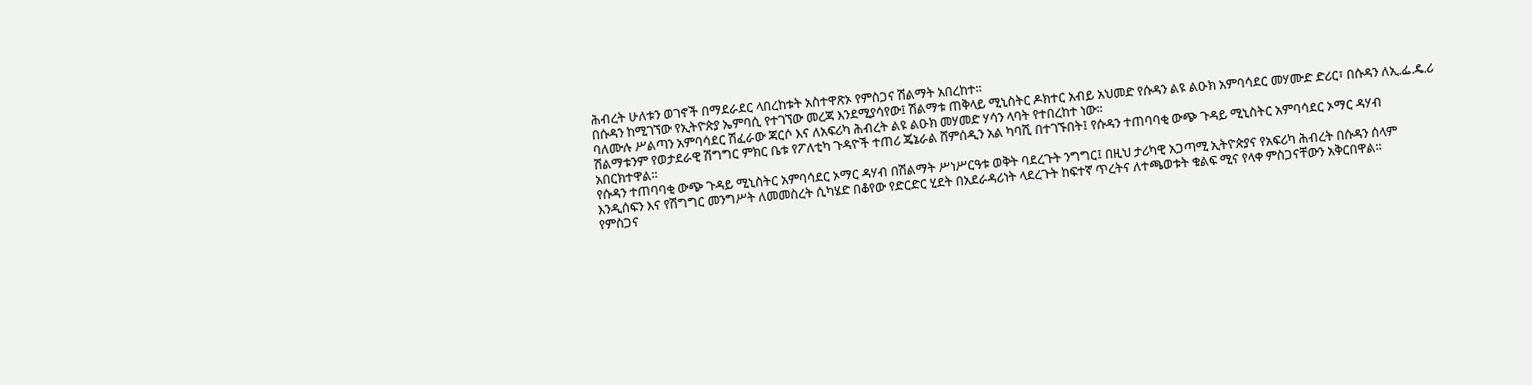ሕብረት ሁለቱን ወገኖች በማደራደር ላበረከቱት አስተዋጽኦ የምስጋና ሽልማት አበረከተ፡፡
በሱዳን ከሚገኘው የኢትዮጵያ ኤምባሲ የተገኘው መረጃ እንደሚያሳየው፤ ሽልማቱ ጠቅላይ ሚኒስትር ዶክተር አብይ አህመድ የሱዳን ልዩ ልዑክ አምባሳደር መሃሙድ ድሪር፣ በሱዳን ለኢ.ፌ.ዴ.ሪ ባለሙሉ ሥልጣን አምባሳደር ሽፈራው ጃርሶ እና ለአፍሪካ ሕብረት ልዩ ልዑክ መሃመድ ሃሳን ላባት የተበረከተ ነው፡፡
ሽልማቱንም የወታደራዊ ሽግግር ምክር ቤቱ የፖለቲካ ጉዳዮች ተጠሪ ጄኔራል ሸምሰዲን አል ካባሺ በተገኙበት፤ የሱዳን ተጠባባቂ ውጭ ጉዳይ ሚኒስትር አምባሳደር ኦማር ዳሃብ አበርክተዋል።
የሱዳን ተጠባባቂ ውጭ ጉዳይ ሚኒስትር አምባሳደር ኦማር ዳሃብ በሽልማት ሥነሥርዓቱ ወቅት ባደረጉት ንግግር፤ በዚህ ታሪካዊ አጋጣሚ ኢትዮጵያና የአፍሪካ ሕብረት በሱዳን ሰላም እንዲሰፍን እና የሽግግር መንግሥት ለመመስረት ሲካሄድ በቆየው የድርድር ሂደት በአደራዳሪነት ላደረጉት ከፍተኛ ጥረትና ለተጫወቱት ቁልፍ ሚና የላቀ ምስጋናቸውን አቅርበዋል።
የምስጋና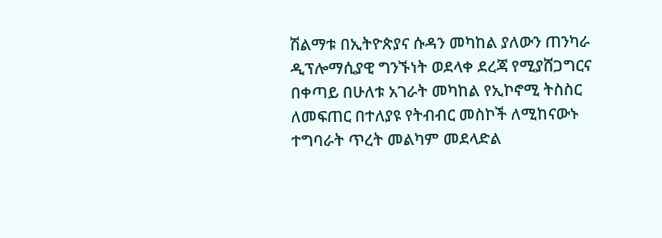ሽልማቱ በኢትዮጵያና ሱዳን መካከል ያለውን ጠንካራ ዲፕሎማሲያዊ ግንኙነት ወደላቀ ደረጃ የሚያሸጋግርና በቀጣይ በሁለቱ አገራት መካከል የኢኮኖሚ ትስስር ለመፍጠር በተለያዩ የትብብር መስኮች ለሚከናውኑ ተግባራት ጥረት መልካም መደላድል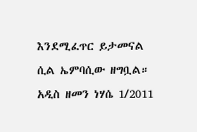እንደሚፈጥር ይታመናል ሲል ኤምባሲው ዘግቧል።
አዲስ ዘመን ነሃሴ 1/2011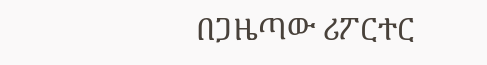በጋዜጣው ሪፖርተር